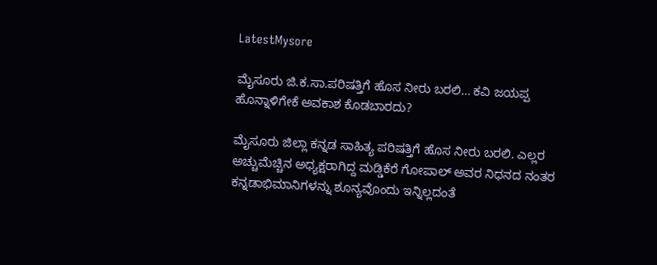LatestMysore

ಮೈಸೂರು ಜಿ.ಕ.ಸಾ.ಪರಿಷತ್ತಿಗೆ ಹೊಸ ನೀರು ಬರಲಿ… ಕವಿ ಜಯಪ್ಪ ಹೊನ್ನಾಳಿಗೇಕೆ ಅವಕಾಶ ಕೊಡಬಾರದು?

ಮೈಸೂರು ಜಿಲ್ಲಾ ಕನ್ನಡ ಸಾಹಿತ್ಯ ಪರಿಷತ್ತಿಗೆ ಹೊಸ ನೀರು ಬರಲಿ. ಎಲ್ಲರ ಅಚ್ಚುಮೆಚ್ಚಿನ ಅಧ್ಯಕ್ಷರಾಗಿದ್ದ ಮಡ್ಡಿಕೆರೆ ಗೋಪಾಲ್ ಅವರ ನಿಧನದ ನಂತರ ಕನ್ನಡಾಭಿಮಾನಿಗಳನ್ನು ಶೂನ್ಯವೊಂದು ಇನ್ನಿಲ್ಲದಂತೆ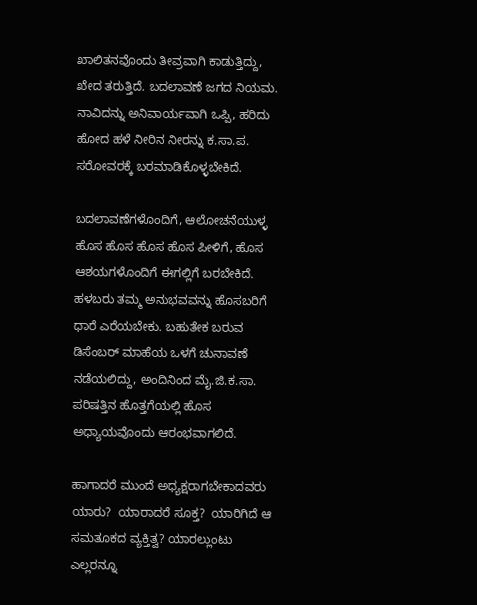ಖಾಲಿತನವೊಂದು ತೀವ್ರವಾಗಿ ಕಾಡುತ್ತಿದ್ದು, ಖೇದ ತರುತ್ತಿದೆ. ಬದಲಾವಣೆ ಜಗದ ನಿಯಮ. ನಾವಿದನ್ನು ಅನಿವಾರ್ಯವಾಗಿ ಒಪ್ಪಿ, ಹರಿದು ಹೋದ ಹಳೆ ನೀರಿನ ನೀರನ್ನು ಕ.ಸಾ.ಪ. ಸರೋವರಕ್ಕೆ ಬರಮಾಡಿಕೊಳ್ಳಬೇಕಿದೆ.

ಬದಲಾವಣೆಗಳೊಂದಿಗೆ, ಆಲೋಚನೆಯುಳ್ಳ ಹೊಸ ಹೊಸ ಹೊಸ ಹೊಸ ಪೀಳಿಗೆ, ಹೊಸ ಆಶಯಗಳೊಂದಿಗೆ ಈಗಲ್ಲಿಗೆ ಬರಬೇಕಿದೆ. ಹಳಬರು ತಮ್ಮ ಅನುಭವವನ್ನು ಹೊಸಬರಿಗೆ ಧಾರೆ ಎರೆಯಬೇಕು. ಬಹುತೇಕ ಬರುವ ಡಿಸೆಂಬರ್ ಮಾಹೆಯ ಒಳಗೆ ಚುನಾವಣೆ ನಡೆಯಲಿದ್ದು, ಅಂದಿನಿಂದ ಮೈ.ಜಿ.ಕ.ಸಾ. ಪರಿಷತ್ತಿನ ಹೊತ್ತಗೆಯಲ್ಲಿ ಹೊಸ ಅಧ್ಯಾಯವೊಂದು ಆರಂಭವಾಗಲಿದೆ.

ಹಾಗಾದರೆ ಮುಂದೆ ಅಧ್ಯಕ್ಷರಾಗಬೇಕಾದವರು ಯಾರು?  ಯಾರಾದರೆ ಸೂಕ್ತ?  ಯಾರಿಗಿದೆ ಆ ಸಮತೂಕದ ವ್ಯಕ್ತಿತ್ವ? ಯಾರಲ್ಲುಂಟು ಎಲ್ಲರನ್ನೂ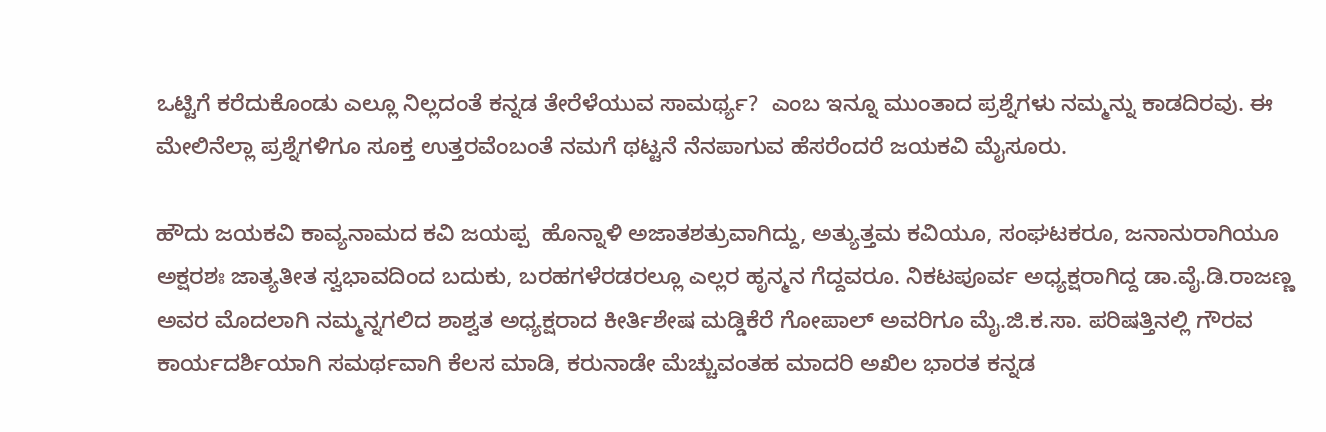ಒಟ್ಟಿಗೆ ಕರೆದುಕೊಂಡು ಎಲ್ಲೂ ನಿಲ್ಲದಂತೆ ಕನ್ನಡ ತೇರೆಳೆಯುವ ಸಾಮರ್ಥ್ಯ?  ಎಂಬ ಇನ್ನೂ ಮುಂತಾದ ಪ್ರಶ್ನೆಗಳು ನಮ್ಮನ್ನು ಕಾಡದಿರವು. ಈ ಮೇಲಿನೆಲ್ಲಾ ಪ್ರಶ್ನೆಗಳಿಗೂ ಸೂಕ್ತ ಉತ್ತರವೆಂಬಂತೆ ನಮಗೆ ಥಟ್ಟನೆ ನೆನಪಾಗುವ ಹೆಸರೆಂದರೆ ಜಯಕವಿ ಮೈಸೂರು.

ಹೌದು ಜಯಕವಿ ಕಾವ್ಯನಾಮದ ಕವಿ ಜಯಪ್ಪ  ಹೊನ್ನಾಳಿ ಅಜಾತಶತ್ರುವಾಗಿದ್ದು, ಅತ್ಯುತ್ತಮ ಕವಿಯೂ, ಸಂಘಟಕರೂ, ಜನಾನುರಾಗಿಯೂ ಅಕ್ಷರಶಃ ಜಾತ್ಯತೀತ ಸ್ವಭಾವದಿಂದ ಬದುಕು, ಬರಹಗಳೆರಡರಲ್ಲೂ ಎಲ್ಲರ ಹೃನ್ಮನ ಗೆದ್ದವರೂ. ನಿಕಟಪೂರ್ವ ಅಧ್ಯಕ್ಷರಾಗಿದ್ದ ಡಾ.ವೈ.ಡಿ.ರಾಜಣ್ಣ ಅವರ ಮೊದಲಾಗಿ ನಮ್ಮನ್ನಗಲಿದ ಶಾಶ್ವತ ಅಧ್ಯಕ್ಷರಾದ ಕೀರ್ತಿಶೇಷ ಮಡ್ಡಿಕೆರೆ ಗೋಪಾಲ್ ಅವರಿಗೂ ಮೈ.ಜಿ.ಕ.ಸಾ. ಪರಿಷತ್ತಿನಲ್ಲಿ ಗೌರವ ಕಾರ್ಯದರ್ಶಿಯಾಗಿ ಸಮರ್ಥವಾಗಿ ಕೆಲಸ ಮಾಡಿ, ಕರುನಾಡೇ ಮೆಚ್ಚುವಂತಹ ಮಾದರಿ ಅಖಿಲ ಭಾರತ ಕನ್ನಡ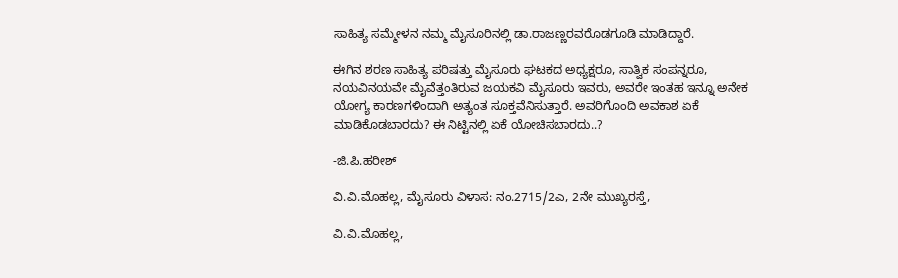ಸಾಹಿತ್ಯ ಸಮ್ಮೇಳನ ನಮ್ಮ ಮೈಸೂರಿನಲ್ಲಿ ಡಾ.ರಾಜಣ್ಣರವರೊಡಗೂಡಿ ಮಾಡಿದ್ದಾರೆ.

ಈಗಿನ ಶರಣ ಸಾಹಿತ್ಯ ಪರಿಷತ್ತು ಮೈಸೂರು ಘಟಕದ ಅಧ್ಯಕ್ಷರೂ, ಸಾತ್ವಿಕ ಸಂಪನ್ನರೂ, ನಯವಿನಯವೇ ಮೈವೆತ್ತಂತಿರುವ ಜಯಕವಿ ಮೈಸೂರು ಇವರು, ಅವರೇ ಇಂತಹ ಇನ್ನೂ ಅನೇಕ ಯೋಗ್ಯ ಕಾರಣಗಳಿಂದಾಗಿ ಅತ್ಯಂತ ಸೂಕ್ತವೆನಿಸುತ್ತಾರೆ. ಅವರಿಗೊಂದಿ ಅವಕಾಶ ಏಕೆ ಮಾಡಿಕೊಡಬಾರದು? ಈ ನಿಟ್ಟಿನಲ್ಲಿ ಏಕೆ ಯೋಚಿಸಬಾರದು..?

-ಜಿ.ಪಿ.ಹರೀಶ್

ವಿ.ವಿ.ಮೊಹಲ್ಲ, ಮೈಸೂರು ವಿಳಾಸ: ನಂ.2715/2ಎ, 2ನೇ ಮುಖ್ಯರಸ್ತೆ,

ವಿ.ವಿ.ಮೊಹಲ್ಲ,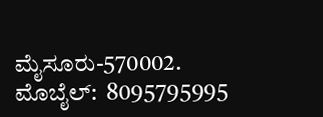ಮೈಸೂರು-570002.  ಮೊಬೈಲ್:  8095795995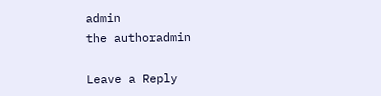admin
the authoradmin

Leave a Reply